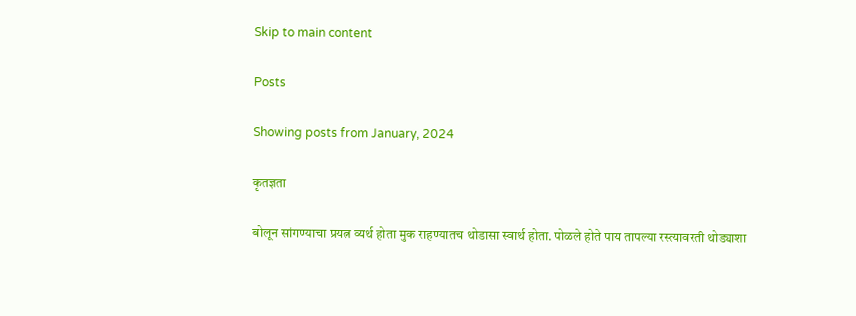Skip to main content

Posts

Showing posts from January, 2024

कृतज्ञता

बोलून सांगण्याचा प्रयत्न व्यर्थ होता मुक राहण्यातच थोडासा स्वार्थ होता. पोळले होते पाय तापल्या रस्त्यावरती थोड्याशा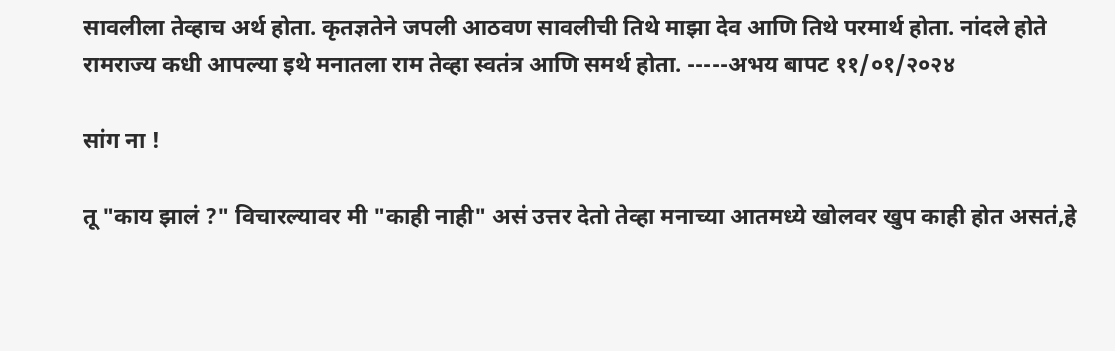सावलीला तेव्हाच अर्थ होता. कृतज्ञतेने जपली आठवण सावलीची तिथे माझा देव आणि तिथे परमार्थ होता. नांदले होते रामराज्य कधी आपल्या इथे मनातला राम तेव्हा स्वतंत्र आणि समर्थ होता. -----अभय बापट ११/०१/२०२४

सांग ना !

तू "काय झालं ?" विचारल्यावर मी "काही नाही" असं उत्तर देतो तेव्हा मनाच्या आतमध्ये खोलवर खुप काही होत असतं,हे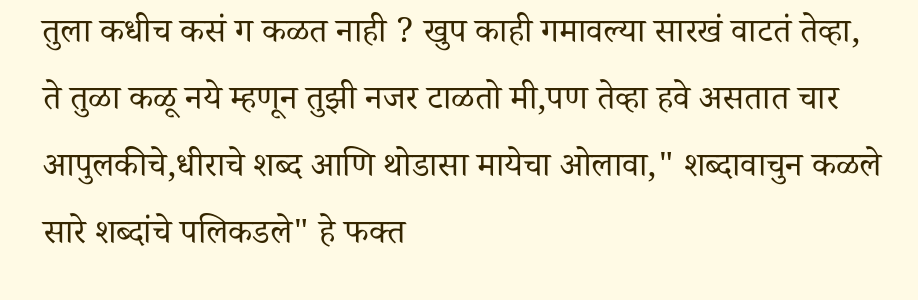तुला कधीच कसं ग कळत नाही ? खुप काही गमावल्या सारखं वाटतं तेव्हा, ते तुळा कळू नये म्हणून तुझी नजर टाळतो मी,पण तेव्हा हवे असतात चार आपुलकीचे,धीराचे शब्द आणि थोडासा मायेचा ओलावा," शब्दावाचुन कळले सारे शब्दांचे पलिकडले" हे फक्त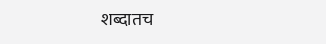शब्दातच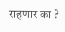राहणार का ?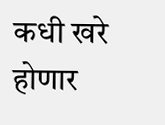कधी खरे होणार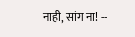नाही, सांग ना! --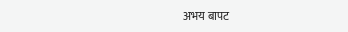अभय बापट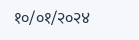१०/०१/२०२४